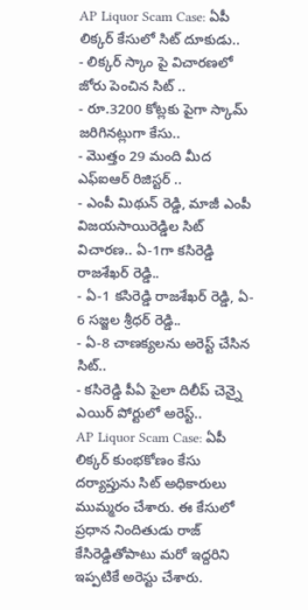AP Liquor Scam Case: ఏపీ లిక్కర్ కేసులో సిట్ దూకుడు..
- లిక్కర్ స్కాం పై విచారణలో జోరు పెంచిన సిట్ ..
- రూ.3200 కోట్లకు పైగా స్కామ్ జరిగినట్లుగా కేసు..
- మొత్తం 29 మంది మీద ఎఫ్ఐఆర్ రిజిస్టర్ ..
- ఎంపీ మిథున్ రెడ్డి, మాజీ ఎంపీ విజయసాయిరెడ్డిల సిట్ విచారణ.. ఏ-1గా కసిరెడ్డి రాజశేఖర్ రెడ్డి..
- ఏ-1 కసిరెడ్డి రాజశేఖర్ రెడ్డి, ఏ- 6 సజ్జల శ్రీధర్ రెడ్డి..
- ఏ-8 చాణక్యలను అరెస్ట్ చేసిన సిట్..
- కసిరెడ్డి పీఏ పైలా దిలీప్ చెన్నై ఎయిర్ పోర్టులో అరెస్ట్..
AP Liquor Scam Case: ఏపీ లిక్కర్ కుంభకోణం కేసు దర్యాప్తును సిట్ అధికారులు ముమ్మరం చేశారు. ఈ కేసులో ప్రధాన నిందితుడు రాజ్ కేసిరెడ్డితోపాటు మరో ఇద్దరిని ఇప్పటికే అరెస్టు చేశారు.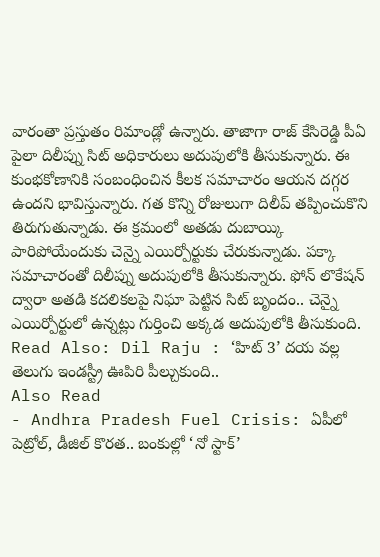వారంతా ప్రస్తుతం రిమాండ్లో ఉన్నారు. తాజాగా రాజ్ కేసిరెడ్డి పీఏ పైలా దిలీప్ను సిట్ అధికారులు అదుపులోకి తీసుకున్నారు. ఈ కుంభకోణానికి సంబంధించిన కీలక సమాచారం ఆయన దగ్గర ఉందని భావిస్తున్నారు. గత కొన్ని రోజులుగా దిలీప్ తప్పించుకొని తిరుగుతున్నాడు. ఈ క్రమంలో అతడు దుబాయ్కి పారిపోయేందుకు చెన్నై ఎయిర్పోర్టుకు చేరుకున్నాడు. పక్కా సమాచారంతో దిలీప్ను అదుపులోకి తీసుకున్నారు. ఫోన్ లొకేషన్ ద్వారా అతడి కదలికలపై నిఘా పెట్టిన సిట్ బృందం.. చెన్నై ఎయిర్పోర్టులో ఉన్నట్లు గుర్తించి అక్కడ అదుపులోకి తీసుకుంది.
Read Also: Dil Raju : ‘హిట్ 3’ దయ వల్ల తెలుగు ఇండస్ట్రీ ఊపిరి పీల్చుకుంది..
Also Read
- Andhra Pradesh Fuel Crisis: ఏపీలో పెట్రోల్, డీజిల్ కొరత.. బంకుల్లో ‘నో స్టాక్’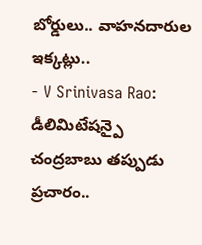బోర్డులు.. వాహనదారుల ఇక్కట్లు..
- V Srinivasa Rao: డీలిమిటేషన్పై చంద్రబాబు తప్పుడు ప్రచారం..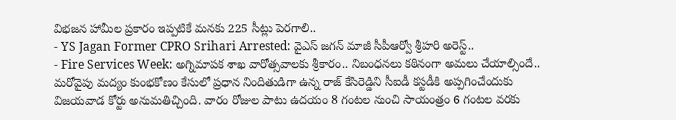విభజన హామీల ప్రకారం ఇప్పటికే మనకు 225 సీట్లు పెరగాలి..
- YS Jagan Former CPRO Srihari Arrested: వైఎస్ జగన్ మాజీ సీపీఆర్వో శ్రీహరి అరెస్ట్..
- Fire Services Week: అగ్నిమాపక శాఖ వారోత్సవాలకు శ్రీకారం.. నిబంధనలు కఠినంగా అమలు చేయాల్సిందే..
మరోవైపు మద్యం కుంభకోణం కేసులో ప్రధాన నిందితుడిగా ఉన్న రాజ్ కేసిరెడ్డిని సీఐడీ కస్టడీకి అప్పగించేందుకు విజయవాడ కోర్టు అనుమతిచ్చింది. వారం రోజుల పాటు ఉదయం 8 గంటల నుంచి సాయంత్రం 6 గంటల వరకు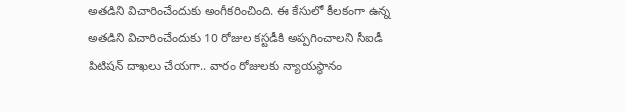అతడిని విచారించేందుకు అంగీకరించింది. ఈ కేసులో కీలకంగా ఉన్న అతడిని విచారించేందుకు 10 రోజుల కస్టడీకి అప్పగించాలని సీఐడీ పిటిషన్ దాఖలు చేయగా.. వారం రోజులకు న్యాయస్థానం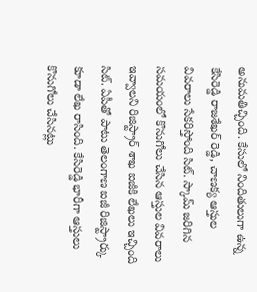అనుమతిచ్చింది. కేసులో నిందితులుగా ఉన్న కేసిరెడ్డి రాజశేఖర్ రెడ్డి, చాణక్య ఆస్తుల వివరాలు సేకరిస్తోంది సిట్. స్కామ్ జరిగిన సమయంలో కొనుగోలు చేసిన ఆస్తుల వివరాలు ఇవ్వాలని రిజిస్ట్రార్ శాఖ ఐజీకి లేఖలు ఇచ్చింది సిట్. ఏపీతో పాటు తెలంగాణ ఐజీ రిజిస్ట్రార్కు కూడా లేఖ రాసింది. కేసిరెడ్డి భారీగా ఆస్తులు కొనుగోలు చేసినట్లు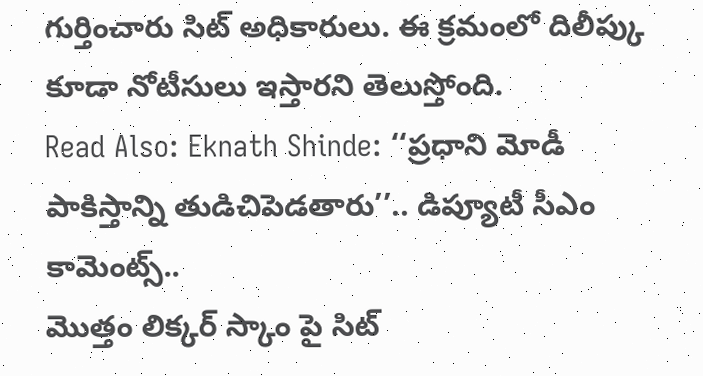గుర్తించారు సిట్ అధికారులు. ఈ క్రమంలో దిలీప్కు కూడా నోటీసులు ఇస్తారని తెలుస్తోంది.
Read Also: Eknath Shinde: ‘‘ప్రధాని మోడీ పాకిస్తాన్ని తుడిచిపెడతారు’’.. డిప్యూటీ సీఎం కామెంట్స్..
మొత్తం లిక్కర్ స్కాం పై సిట్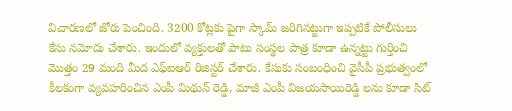విచారణలో జోరు పెంచింది. 3200 కోట్లకు పైగా స్కామ్ జరిగినట్టుగా ఇప్పటికే పోలీసులు కేసు నమోదు చేశారు. ఇందులో వ్యక్తులతో పాటు సంస్థల పాత్ర కూడా ఉన్నట్టు గుర్తించి మొత్తం 29 మంది మీద ఎఫ్ఐఆర్ రిజిస్టర్ చేశారు. కేసుకు సంబంధించి వైసీపీ ప్రభుత్వంలో కీలకంగా వ్యవహరించిన ఎంపీ మిథున్ రెడ్డి, మాజీ ఎంపీ విజయసాయిరెడ్డి లను కూడా సిట్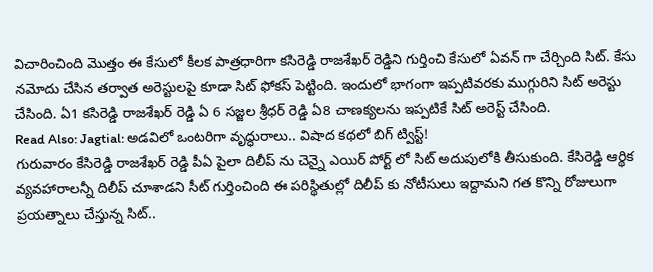విచారించింది మొత్తం ఈ కేసులో కీలక పాత్రధారిగా కసిరెడ్డి రాజశేఖర్ రెడ్డిని గుర్తించి కేసులో ఏవన్ గా చేర్చింది సిట్. కేసు నమోదు చేసిన తర్వాత అరెస్టులపై కూడా సిట్ ఫోకస్ పెట్టింది. ఇందులో భాగంగా ఇప్పటివరకు ముగ్గురిని సిట్ అరెస్టు చేసింది. ఏ1 కసిరెడ్డి రాజశేఖర్ రెడ్డి ఏ 6 సజ్జల శ్రీధర్ రెడ్డి ఏ8 చాణక్యలను ఇప్పటికే సిట్ అరెస్ట్ చేసింది.
Read Also: Jagtial: అడవిలో ఒంటరిగా వృద్ధురాలు.. విషాద కథలో బిగ్ ట్విస్ట్!
గురువారం కేసిరెడ్డి రాజశేఖర్ రెడ్డి పీఏ పైలా దిలీప్ ను చెన్నై ఎయిర్ పోర్ట్ లో సిట్ అదుపులోకి తీసుకుంది. కేసిరెడ్డి ఆర్థిక వ్యవహారాలన్నీ దిలీప్ చూశాడని సీట్ గుర్తించింది ఈ పరిస్థితుల్లో దిలీప్ కు నోటీసులు ఇద్దామని గత కొన్ని రోజులుగా ప్రయత్నాలు చేస్తున్న సిట్..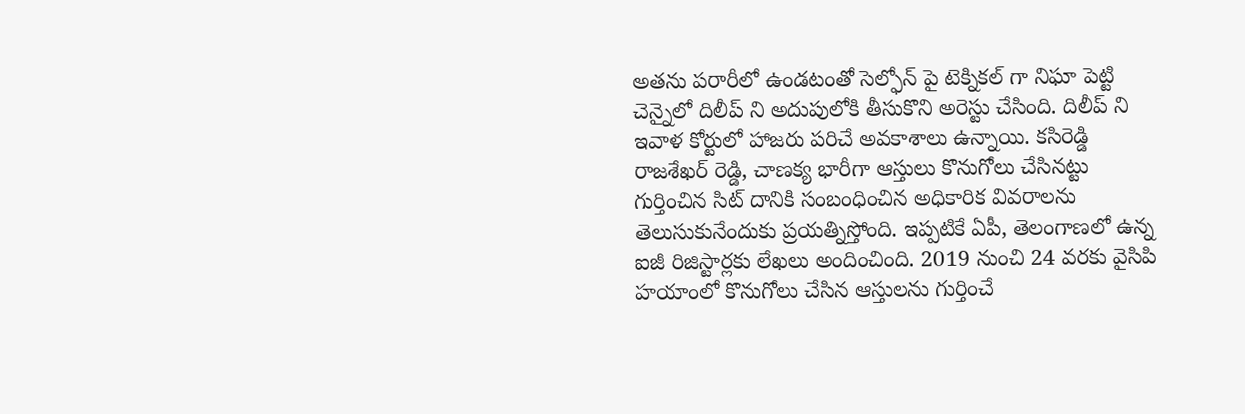అతను పరారీలో ఉండటంతో సెల్ఫోన్ పై టెక్నికల్ గా నిఘా పెట్టి చెన్నైలో దిలీప్ ని అదుపులోకి తీసుకొని అరెస్టు చేసింది. దిలీప్ ని ఇవాళ కోర్టులో హాజరు పరిచే అవకాశాలు ఉన్నాయి. కసిరెడ్డి రాజశేఖర్ రెడ్డి, చాణక్య భారీగా ఆస్తులు కొనుగోలు చేసినట్టు గుర్తించిన సిట్ దానికి సంబంధించిన అధికారిక వివరాలను తెలుసుకునేందుకు ప్రయత్నిస్తోంది. ఇప్పటికే ఏపీ, తెలంగాణలో ఉన్న ఐజీ రిజిస్టార్లకు లేఖలు అందించింది. 2019 నుంచి 24 వరకు వైసిపి హయాంలో కొనుగోలు చేసిన ఆస్తులను గుర్తించే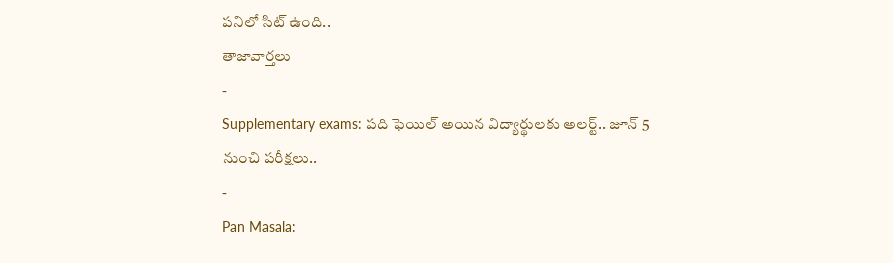పనిలో సిట్ ఉంది..
తాజావార్తలు
-
Supplementary exams: పది ఫెయిల్ అయిన విద్యార్థులకు అలర్ట్.. జూన్ 5 నుంచి పరీక్షలు..
-
Pan Masala: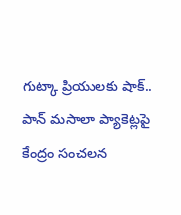గుట్కా ప్రియులకు షాక్.. పాన్ మసాలా ప్యాకెట్లపై కేంద్రం సంచలన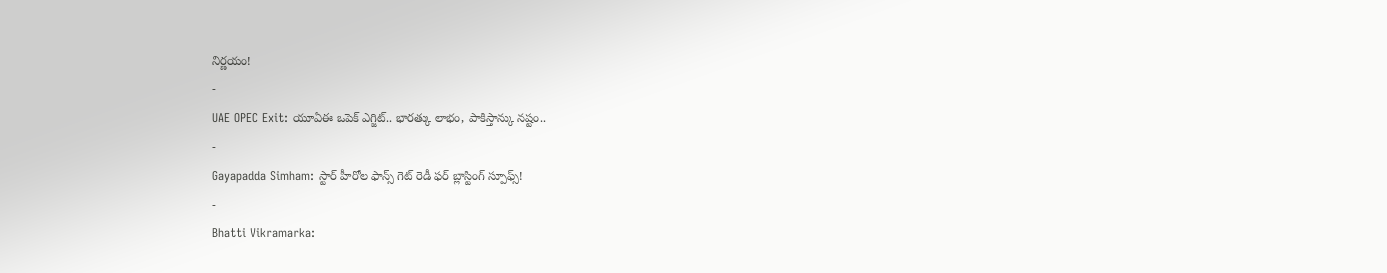నిర్ణయం!
-
UAE OPEC Exit: యూఏఈ ఒపెక్ ఎగ్జిట్.. భారత్కు లాభం, పాకిస్తాన్కు నష్టం..
-
Gayapadda Simham: స్టార్ హీరోల ఫాన్స్ గెట్ రెడీ ఫర్ బ్లాస్టింగ్ స్పూఫ్స్!
-
Bhatti Vikramarka: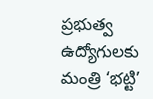ప్రభుత్వ ఉద్యోగులకు మంత్రి ‘భట్టి’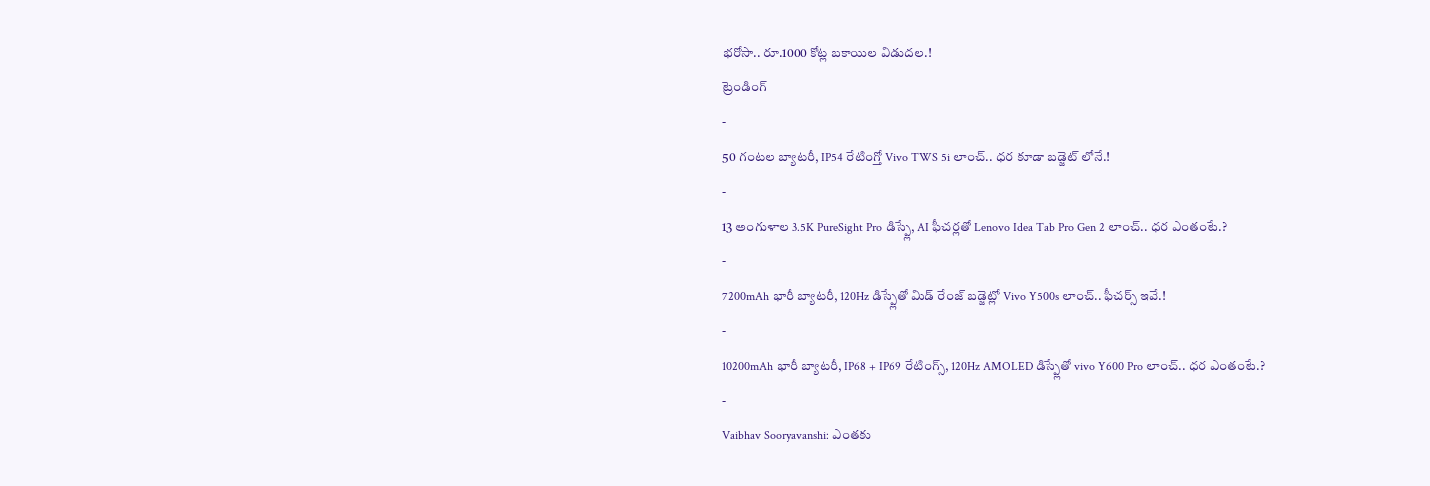భరోసా.. రూ.1000 కోట్ల బకాయిల విడుదల.!
ట్రెండింగ్
-
50 గంటల బ్యాటరీ, IP54 రేటింగ్తో Vivo TWS 5i లాంచ్.. ధర కూడా బడ్జెట్ లోనే.!
-
13 అంగుళాల 3.5K PureSight Pro డిస్ప్లే, AI ఫీచర్లతో Lenovo Idea Tab Pro Gen 2 లాంచ్.. ధర ఎంతంటే.?
-
7200mAh భారీ బ్యాటరీ, 120Hz డిస్ప్లేతో మిడ్ రేంజ్ బడ్జెట్లో Vivo Y500s లాంచ్.. ఫీచర్స్ ఇవే.!
-
10200mAh భారీ బ్యాటరీ, IP68 + IP69 రేటింగ్స్, 120Hz AMOLED డిస్ప్లేతో vivo Y600 Pro లాంచ్.. ధర ఎంతంటే.?
-
Vaibhav Sooryavanshi: ఎంతకు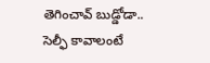తెగించావ్ బుడ్డోడా.. సెల్ఫీ కావాలంటే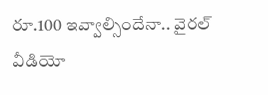రూ.100 ఇవ్వాల్సిందేనా.. వైరల్ వీడియో